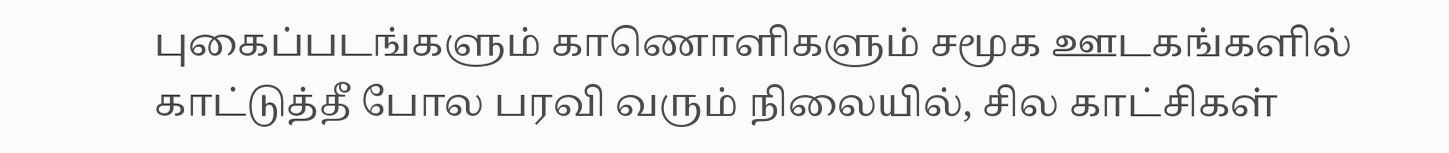புகைப்படங்களும் காணொளிகளும் சமூக ஊடகங்களில் காட்டுத்தீ போல பரவி வரும் நிலையில், சில காட்சிகள்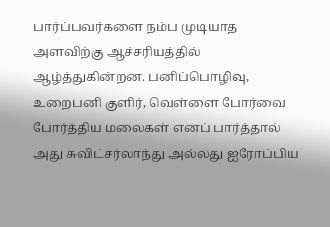பார்ப்பவர்களை நம்ப முடியாத அளவிற்கு ஆச்சரியத்தில் ஆழ்த்துகின்றன. பனிப்பொழிவு, உறைபனி குளிர், வெள்ளை போர்வை போர்த்திய மலைகள் எனப் பார்த்தால் அது சுவிட்சர்லாந்து அல்லது ஐரோப்பிய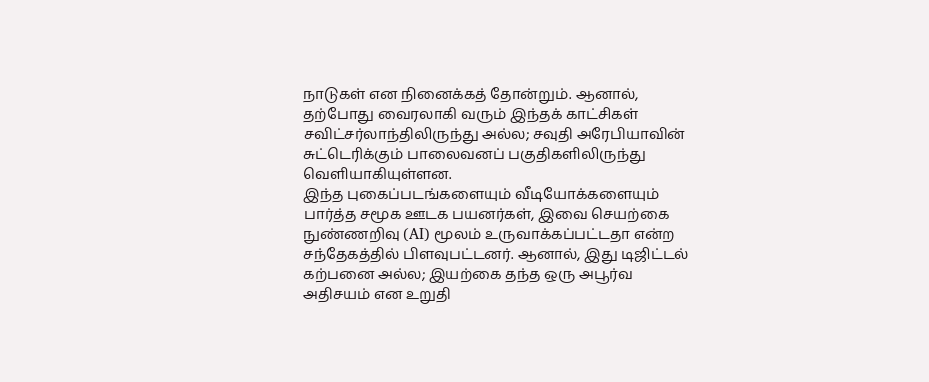நாடுகள் என நினைக்கத் தோன்றும். ஆனால், தற்போது வைரலாகி வரும் இந்தக் காட்சிகள் சவிட்சர்லாந்திலிருந்து அல்ல; சவுதி அரேபியாவின் சுட்டெரிக்கும் பாலைவனப் பகுதிகளிலிருந்து வெளியாகியுள்ளன.
இந்த புகைப்படங்களையும் வீடியோக்களையும் பார்த்த சமூக ஊடக பயனர்கள், இவை செயற்கை நுண்ணறிவு (AI) மூலம் உருவாக்கப்பட்டதா என்ற சந்தேகத்தில் பிளவுபட்டனர். ஆனால், இது டிஜிட்டல் கற்பனை அல்ல; இயற்கை தந்த ஒரு அபூர்வ அதிசயம் என உறுதி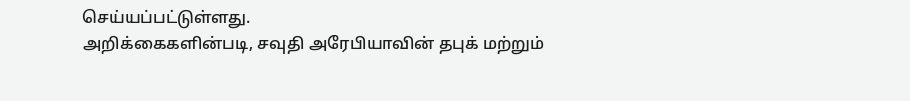செய்யப்பட்டுள்ளது.
அறிக்கைகளின்படி, சவுதி அரேபியாவின் தபுக் மற்றும்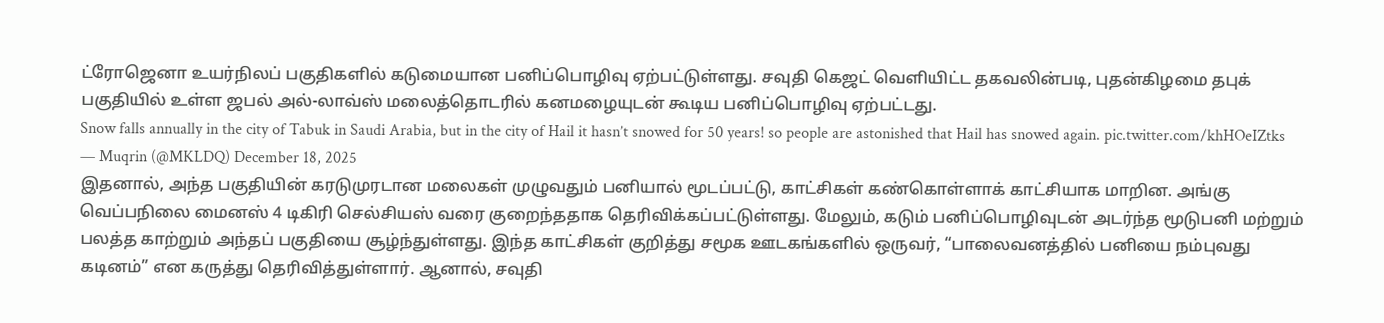ட்ரோஜெனா உயர்நிலப் பகுதிகளில் கடுமையான பனிப்பொழிவு ஏற்பட்டுள்ளது. சவுதி கெஜட் வெளியிட்ட தகவலின்படி, புதன்கிழமை தபுக் பகுதியில் உள்ள ஜபல் அல்-லாவ்ஸ் மலைத்தொடரில் கனமழையுடன் கூடிய பனிப்பொழிவு ஏற்பட்டது.
Snow falls annually in the city of Tabuk in Saudi Arabia, but in the city of Hail it hasn’t snowed for 50 years! so people are astonished that Hail has snowed again. pic.twitter.com/khHOeIZtks
— Muqrin (@MKLDQ) December 18, 2025
இதனால், அந்த பகுதியின் கரடுமுரடான மலைகள் முழுவதும் பனியால் மூடப்பட்டு, காட்சிகள் கண்கொள்ளாக் காட்சியாக மாறின. அங்கு வெப்பநிலை மைனஸ் 4 டிகிரி செல்சியஸ் வரை குறைந்ததாக தெரிவிக்கப்பட்டுள்ளது. மேலும், கடும் பனிப்பொழிவுடன் அடர்ந்த மூடுபனி மற்றும் பலத்த காற்றும் அந்தப் பகுதியை சூழ்ந்துள்ளது. இந்த காட்சிகள் குறித்து சமூக ஊடகங்களில் ஒருவர், “பாலைவனத்தில் பனியை நம்புவது கடினம்” என கருத்து தெரிவித்துள்ளார். ஆனால், சவுதி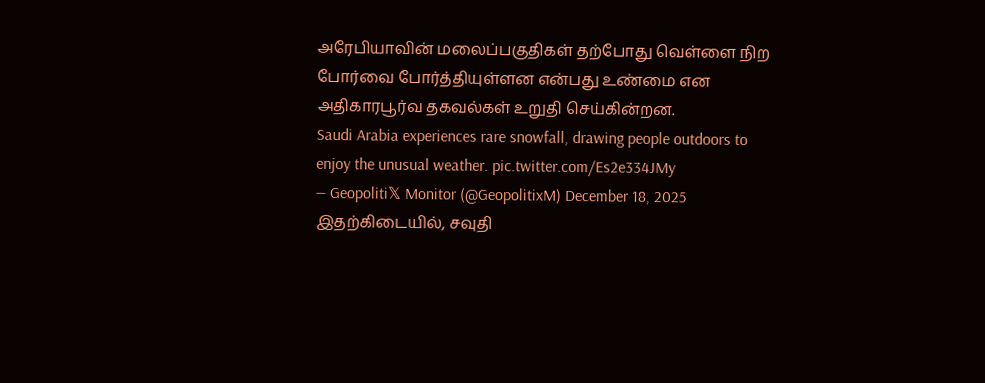அரேபியாவின் மலைப்பகுதிகள் தற்போது வெள்ளை நிற போர்வை போர்த்தியுள்ளன என்பது உண்மை என அதிகாரபூர்வ தகவல்கள் உறுதி செய்கின்றன.
Saudi Arabia experiences rare snowfall, drawing people outdoors to enjoy the unusual weather. pic.twitter.com/Es2e334JMy
— Geopoliti𝕏 Monitor (@GeopolitixM) December 18, 2025
இதற்கிடையில், சவுதி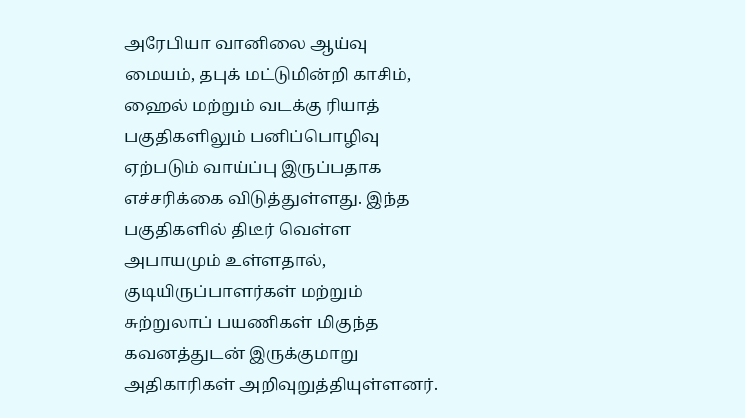அரேபியா வானிலை ஆய்வு மையம், தபுக் மட்டுமின்றி காசிம், ஹைல் மற்றும் வடக்கு ரியாத் பகுதிகளிலும் பனிப்பொழிவு ஏற்படும் வாய்ப்பு இருப்பதாக எச்சரிக்கை விடுத்துள்ளது. இந்த பகுதிகளில் திடீர் வெள்ள அபாயமும் உள்ளதால், குடியிருப்பாளர்கள் மற்றும் சுற்றுலாப் பயணிகள் மிகுந்த கவனத்துடன் இருக்குமாறு அதிகாரிகள் அறிவுறுத்தியுள்ளனர்.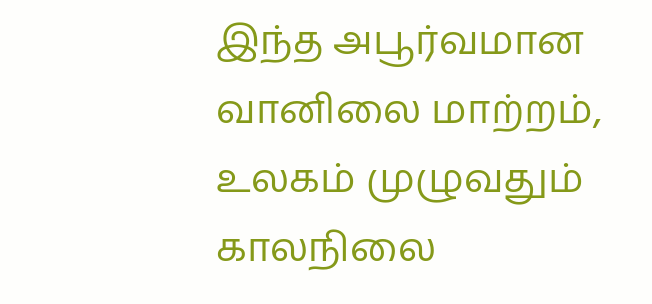இந்த அபூர்வமான வானிலை மாற்றம், உலகம் முழுவதும் காலநிலை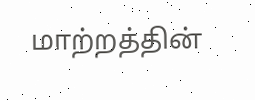மாற்றத்தின்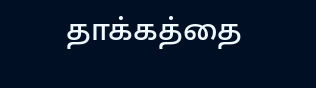தாக்கத்தை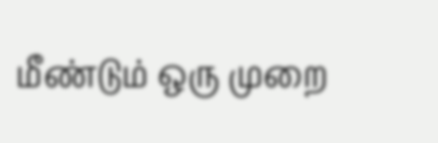மீண்டும் ஒரு முறை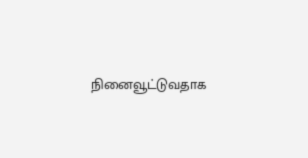நினைவூட்டுவதாக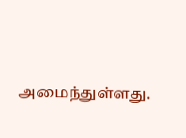அமைந்துள்ளது.